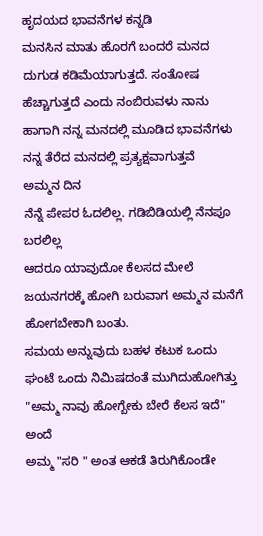ಹೃದಯದ ಭಾವನೆಗಳ ಕನ್ನಡಿ
ಮನಸಿನ ಮಾತು ಹೊರಗೆ ಬಂದರೆ ಮನದ ದುಗುಡ ಕಡಿಮೆಯಾಗುತ್ತದೆ. ಸಂತೋಷ ಹೆಚ್ಚಾಗುತ್ತದೆ ಎಂದು ನಂಬಿರುವಳು ನಾನು ಹಾಗಾಗಿ ನನ್ನ ಮನದಲ್ಲಿ ಮೂಡಿದ ಭಾವನೆಗಳು ನನ್ನ ತೆರೆದ ಮನದಲ್ಲಿ ಪ್ರತ್ಯಕ್ಷವಾಗುತ್ತವೆ
ಅಮ್ಮನ ದಿನ
ನೆನ್ನೆ ಪೇಪರ ಓದಲಿಲ್ಲ. ಗಡಿಬಿಡಿಯಲ್ಲಿ ನೆನಪೂ ಬರಲಿಲ್ಲ
ಆದರೂ ಯಾವುದೋ ಕೆಲಸದ ಮೇಲೆ ಜಯನಗರಕ್ಕೆ ಹೋಗಿ ಬರುವಾಗ ಅಮ್ಮನ ಮನೆಗೆ ಹೋಗಬೇಕಾಗಿ ಬಂತು.
ಸಮಯ ಅನ್ನುವುದು ಬಹಳ ಕಟುಕ ಒಂದು ಘಂಟೆ ಒಂದು ನಿಮಿಷದಂತೆ ಮುಗಿದುಹೋಗಿತ್ತು
"ಅಮ್ಮ ನಾವು ಹೋಗ್ಬೇಕು ಬೇರೆ ಕೆಲಸ ಇದೆ" ಅಂದೆ
ಅಮ್ಮ "ಸರಿ " ಅಂತ ಆಕಡೆ ತಿರುಗಿಕೊಂಡೇ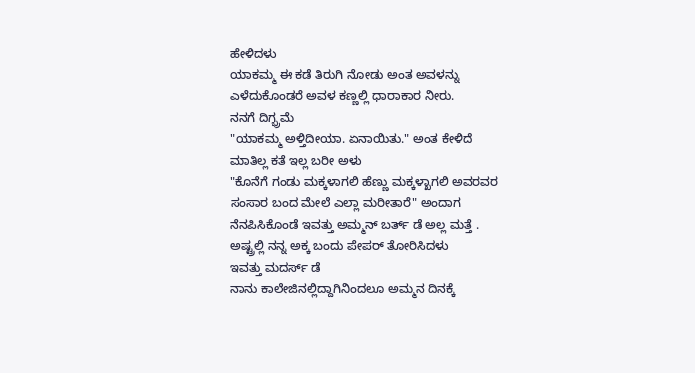ಹೇಳಿದಳು
ಯಾಕಮ್ಮ ಈ ಕಡೆ ತಿರುಗಿ ನೋಡು ಅಂತ ಅವಳನ್ನು ಎಳೆದುಕೊಂಡರೆ ಅವಳ ಕಣ್ಣಲ್ಲಿ ಧಾರಾಕಾರ ನೀರು.
ನನಗೆ ದಿಗ್ಭ್ರಮೆ
"ಯಾಕಮ್ಮ ಅಳ್ತಿದೀಯಾ. ಏನಾಯಿತು." ಅಂತ ಕೇಳಿದೆ
ಮಾತಿಲ್ಲ ಕತೆ ಇಲ್ಲ ಬರೀ ಅಳು
"ಕೊನೆಗೆ ಗಂಡು ಮಕ್ಕಳಾಗಲಿ ಹೆಣ್ಣು ಮಕ್ಕಳ್ಖಾಗಲಿ ಅವರವರ ಸಂಸಾರ ಬಂದ ಮೇಲೆ ಎಲ್ಲಾ ಮರೀತಾರೆ" ಅಂದಾಗ ನೆನಪಿಸಿಕೊಂಡೆ ಇವತ್ತು ಅಮ್ಮನ್ ಬರ್ತ್ ಡೆ ಅಲ್ಲ ಮತ್ತೆ .
ಅಷ್ಟ್ರಲ್ಲಿ ನನ್ನ ಅಕ್ಕ ಬಂದು ಪೇಪರ್ ತೋರಿಸಿದಳು
ಇವತ್ತು ಮದರ್ಸ್ ಡೆ
ನಾನು ಕಾಲೇಜಿನಲ್ಲಿದ್ದಾಗಿನಿಂದಲೂ ಅಮ್ಮನ ದಿನಕ್ಕೆ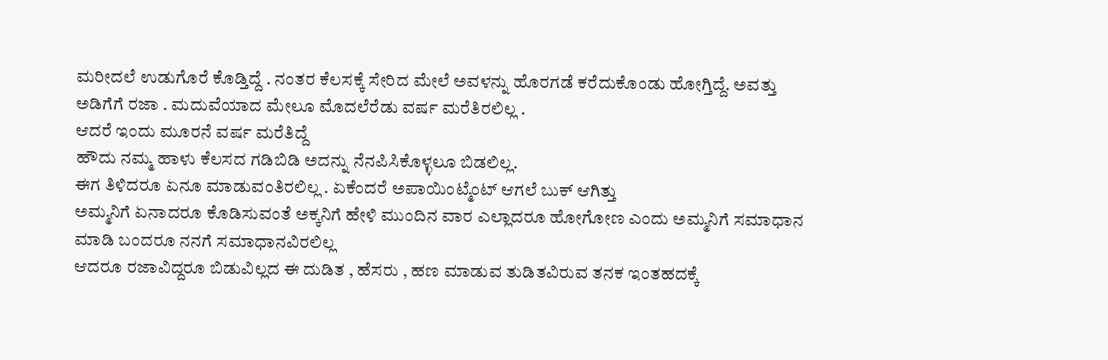ಮರೀದಲೆ ಉಡುಗೊರೆ ಕೊಡ್ತಿದ್ದೆ . ನಂತರ ಕೆಲಸಕ್ಕೆ ಸೇರಿದ ಮೇಲೆ ಅವಳನ್ನು ಹೊರಗಡೆ ಕರೆದುಕೊಂಡು ಹೋಗ್ತಿದ್ದೆ. ಅವತ್ತು ಅಡಿಗೆಗೆ ರಜಾ . ಮದುವೆಯಾದ ಮೇಲೂ ಮೊದಲೆರೆಡು ವರ್ಷ ಮರೆತಿರಲಿಲ್ಲ .
ಆದರೆ ಇಂದು ಮೂರನೆ ವರ್ಷ ಮರೆತಿದ್ದೆ
ಹೌದು ನಮ್ಮ ಹಾಳು ಕೆಲಸದ ಗಡಿಬಿಡಿ ಅದನ್ನು ನೆನಪಿಸಿಕೊಳ್ಳಲೂ ಬಿಡಲಿಲ್ಲ.
ಈಗ ತಿಳಿದರೂ ಏನೂ ಮಾಡುವಂತಿರಲಿಲ್ಲ . ಏಕೆಂದರೆ ಅಪಾಯಿಂಟ್ಮೆಂಟ್ ಆಗಲೆ ಬುಕ್ ಆಗಿತ್ತು
ಅಮ್ಮನಿಗೆ ಏನಾದರೂ ಕೊಡಿಸುವಂತೆ ಅಕ್ಕನಿಗೆ ಹೇಳಿ ಮುಂದಿನ ವಾರ ಎಲ್ಲಾದರೂ ಹೋಗೋಣ ಎಂದು ಅಮ್ಮನಿಗೆ ಸಮಾಧಾನ ಮಾಡಿ ಬಂದರೂ ನನಗೆ ಸಮಾಧಾನವಿರಲಿಲ್ಲ
ಆದರೂ ರಜಾವಿದ್ದರೂ ಬಿಡುವಿಲ್ಲದ ಈ ದುಡಿತ , ಹೆಸರು , ಹಣ ಮಾಡುವ ತುಡಿತವಿರುವ ತನಕ ಇಂತಹದಕ್ಕೆ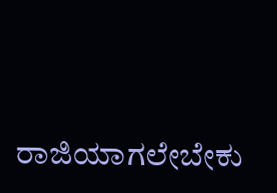ರಾಜಿಯಾಗಲೇಬೇಕು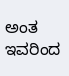ಅಂತ ಇವರಿಂದ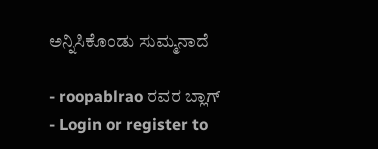ಅನ್ನಿಸಿಕೊಂಡು ಸುಮ್ಮನಾದೆ

- roopablrao ರವರ ಬ್ಲಾಗ್
- Login or register to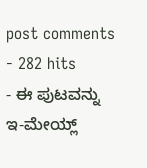post comments
- 282 hits
- ಈ ಪುಟವನ್ನು ಇ-ಮೇಯ್ಲ್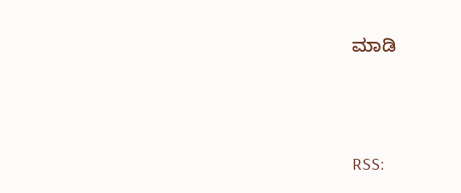ಮಾಡಿ





RSS: